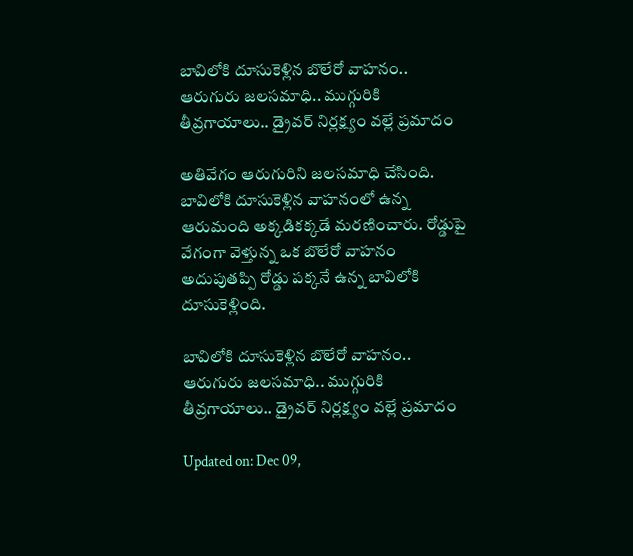బావిలోకి దూసుకెళ్లిన బొలేరో వాహనం.. ఆరుగురు జలసమాధి.. ముగ్గురికి తీవ్రగాయాలు.. డ్రైవ‌ర్ నిర్లక్ష్యం వ‌ల్లే ప్రమాదం

అతివేగం ఆరుగురిని జలసమాధి చేసింది. బావిలోకి దూసుకెళ్లిన వాహనంలో ఉన్న ఆరుమంది అక్కడికక్కడే మరణించారు. రోడ్డుపై వేగంగా వెళ్తున్న ఒక బొలేరో వాహనం అదుపుత‌ప్పి రోడ్డు ప‌క్కనే ఉన్న బావిలోకి దూసుకెళ్లింది.

బావిలోకి దూసుకెళ్లిన బొలేరో వాహనం.. ఆరుగురు జలసమాధి.. ముగ్గురికి తీవ్రగాయాలు.. డ్రైవ‌ర్ నిర్లక్ష్యం వ‌ల్లే ప్రమాదం

Updated on: Dec 09,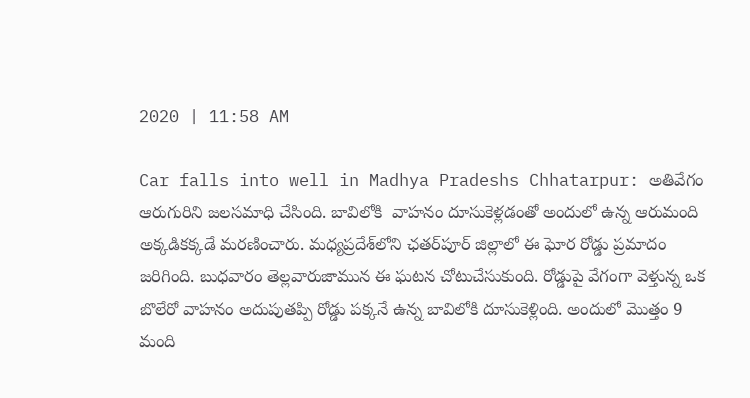2020 | 11:58 AM

Car falls into well in Madhya Pradeshs Chhatarpur: అతివేగం ఆరుగురిని జలసమాధి చేసింది. బావిలోకి  వాహనం దూసుకెళ్లడంతో అందులో ఉన్న ఆరుమంది అక్కడికక్కడే మరణించారు. మ‌ధ్యప్రదేశ్‌లోని ఛ‌తర్‌పూర్ జిల్లాలో ఈ ఘోర రోడ్డు ప్రమాదం జ‌రిగింది. బుధ‌వారం తెల్లవారుజామున ఈ ఘటన చోటుచేసుకుంది. రోడ్డుపై వేగంగా వెళ్తున్న ఒక బొలేరో వాహనం అదుపుత‌ప్పి రోడ్డు ప‌క్కనే ఉన్న బావిలోకి దూసుకెళ్లింది. అందులో మొత్తం 9 మంది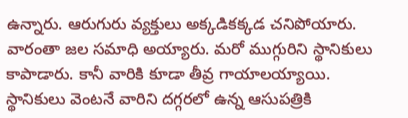ఉన్నారు. ఆరుగురు వ్యక్తులు అక్కడికక్కడ చనిపోయారు. వారంతా జ‌ల స‌మాధి అయ్యారు. మ‌రో ముగ్గురిని స్థానికులు కాపాడారు. కానీ వారికి కూడా తీవ్ర గాయాలయ్యాయి. స్థానికులు వెంటనే వారిని దగ్గరలో ఉన్న ఆసుపత్రికి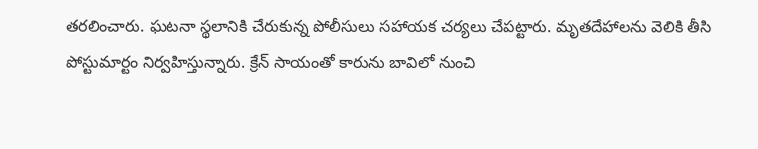తరలించారు. ఘ‌ట‌నా స్థలానికి చేరుకున్న పోలీసులు స‌హాయ‌క చ‌ర్యలు చేపట్టారు. మృత‌దేహాల‌ను వెలికి తీసి పోస్టుమార్టం నిర్వహిస్తున్నారు. క్రేన్ సాయంతో కారును బావిలో నుంచి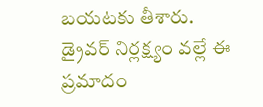బ‌య‌ట‌కు తీశారు. డ్రైవ‌ర్ నిర్లక్ష్యం వ‌ల్లే ఈ ప్రమాదం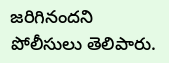జ‌రిగిన‌ందని పోలీసులు తెలిపారు.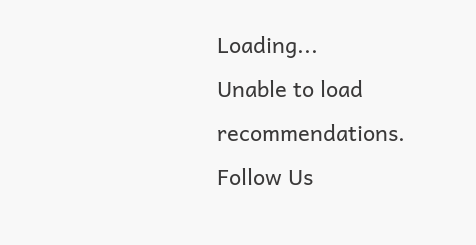Loading...
Unable to load recommendations.
Follow Us